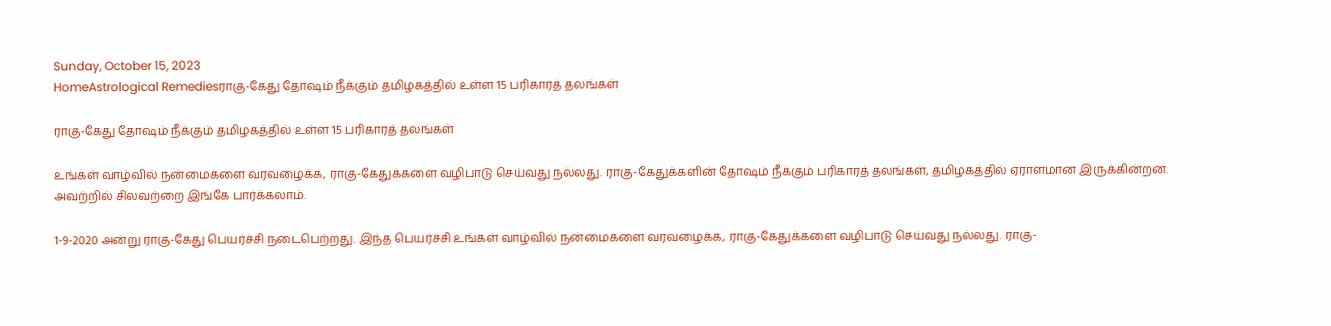Sunday, October 15, 2023
HomeAstrological Remediesராகு-கேது தோஷம் நீக்கும் தமிழகத்தில் உள்ள 15 பரிகாரத் தலங்கள்

ராகு-கேது தோஷம் நீக்கும் தமிழகத்தில் உள்ள 15 பரிகாரத் தலங்கள்

உங்கள் வாழ்வில் நன்மைகளை வரவழைக்க, ராகு-கேதுக்களை வழிபாடு செய்வது நல்லது. ராகு-கேதுக்களின் தோஷம் நீக்கும் பரிகாரத் தலங்கள், தமிழகத்தில் ஏராளமான இருக்கின்றன. அவற்றில் சிலவற்றை இங்கே பார்க்கலாம்.

1-9-2020 அன்று ராகு-கேது பெயர்ச்சி நடைபெற்றது. இந்த பெயர்ச்சி உங்கள் வாழ்வில் நன்மைகளை வரவழைக்க, ராகு-கேதுக்களை வழிபாடு செய்வது நல்லது. ராகு-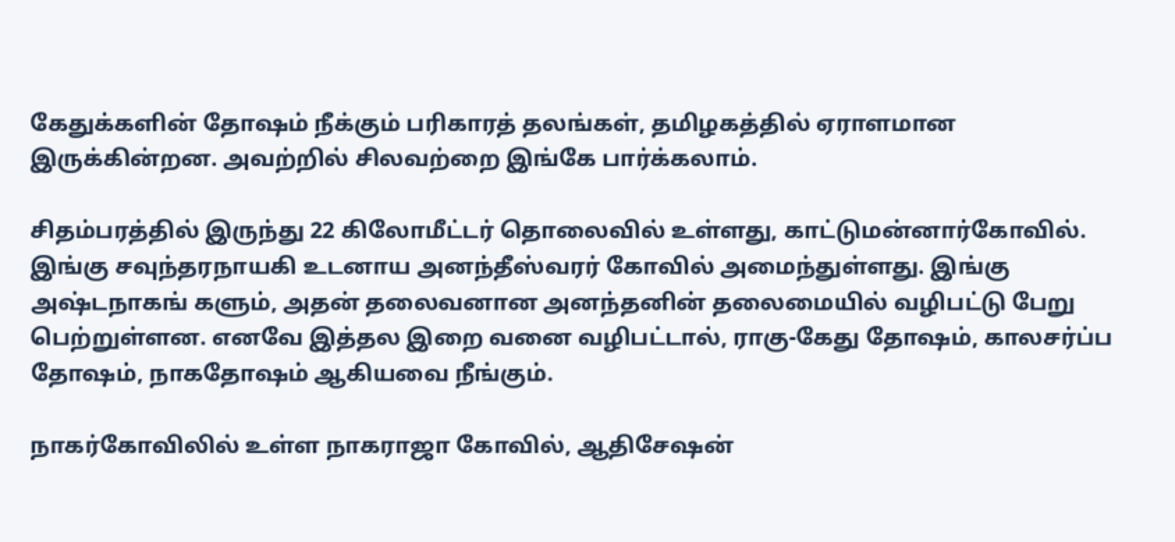கேதுக்களின் தோஷம் நீக்கும் பரிகாரத் தலங்கள், தமிழகத்தில் ஏராளமான இருக்கின்றன. அவற்றில் சிலவற்றை இங்கே பார்க்கலாம்.

சிதம்பரத்தில் இருந்து 22 கிலோமீட்டர் தொலைவில் உள்ளது, காட்டுமன்னார்கோவில். இங்கு சவுந்தரநாயகி உடனாய அனந்தீஸ்வரர் கோவில் அமைந்துள்ளது. இங்கு அஷ்டநாகங் களும், அதன் தலைவனான அனந்தனின் தலைமையில் வழிபட்டு பேறு பெற்றுள்ளன. எனவே இத்தல இறை வனை வழிபட்டால், ராகு-கேது தோஷம், காலசர்ப்ப தோஷம், நாகதோஷம் ஆகியவை நீங்கும்.

நாகர்கோவிலில் உள்ள நாகராஜா கோவில், ஆதிசேஷன்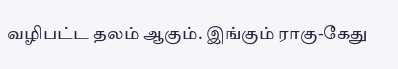வழிபட்ட தலம் ஆகும். இங்கும் ராகு-கேது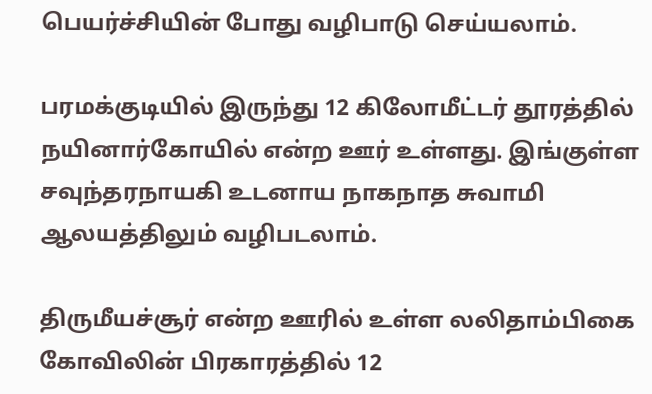பெயர்ச்சியின் போது வழிபாடு செய்யலாம்.

பரமக்குடியில் இருந்து 12 கிலோமீட்டர் தூரத்தில் நயினார்கோயில் என்ற ஊர் உள்ளது. இங்குள்ள சவுந்தரநாயகி உடனாய நாகநாத சுவாமி ஆலயத்திலும் வழிபடலாம்.

திருமீயச்சூர் என்ற ஊரில் உள்ள லலிதாம்பிகை கோவிலின் பிரகாரத்தில் 12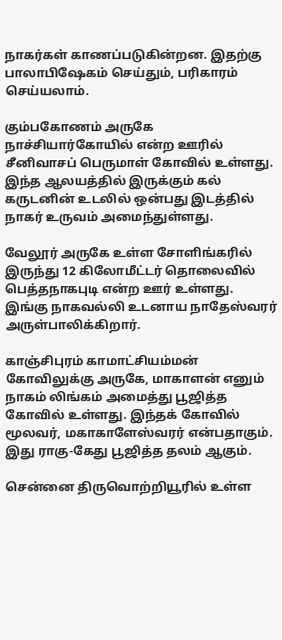நாகர்கள் காணப்படுகின்றன. இதற்கு பாலாபிஷேகம் செய்தும், பரிகாரம் செய்யலாம்.

கும்பகோணம் அருகே நாச்சியார்கோயில் என்ற ஊரில் சீனிவாசப் பெருமாள் கோவில் உள்ளது. இந்த ஆலயத்தில் இருக்கும் கல் கருடனின் உடலில் ஒன்பது இடத்தில் நாகர் உருவம் அமைந்துள்ளது.

வேலூர் அருகே உள்ள சோளிங்கரில் இருந்து 12 கிலோமீட்டர் தொலைவில் பெத்தநாகபுடி என்ற ஊர் உள்ளது. இங்கு நாகவல்லி உடனாய நாதேஸ்வரர் அருள்பாலிக்கிறார்.

காஞ்சிபுரம் காமாட்சியம்மன் கோவிலுக்கு அருகே, மாகாளன் எனும் நாகம் லிங்கம் அமைத்து பூஜித்த கோவில் உள்ளது. இந்தக் கோவில் மூலவர், மகாகாளேஸ்வரர் என்பதாகும். இது ராகு-கேது பூஜித்த தலம் ஆகும்.

சென்னை திருவொற்றியூரில் உள்ள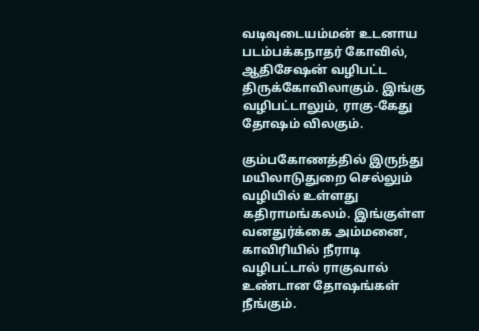வடிவுடையம்மன் உடனாய படம்பக்கநாதர் கோவில், ஆதிசேஷன் வழிபட்ட திருக்கோவிலாகும். இங்கு வழிபட்டாலும், ராகு-கேது தோஷம் விலகும்.

கும்பகோணத்தில் இருந்து மயிலாடுதுறை செல்லும் வழியில் உள்ளது கதிராமங்கலம். இங்குள்ள வனதுர்க்கை அம்மனை, காவிரியில் நீராடி வழிபட்டால் ராகுவால் உண்டான தோஷங்கள் நீங்கும்.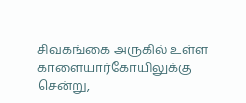சிவகங்கை அருகில் உள்ள காளையார்கோயிலுக்கு சென்று,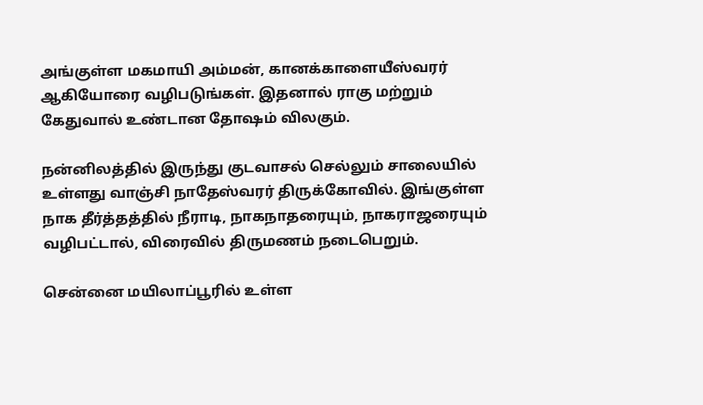அங்குள்ள மகமாயி அம்மன், கானக்காளையீஸ்வரர் ஆகியோரை வழிபடுங்கள். இதனால் ராகு மற்றும் கேதுவால் உண்டான தோஷம் விலகும்.

நன்னிலத்தில் இருந்து குடவாசல் செல்லும் சாலையில் உள்ளது வாஞ்சி நாதேஸ்வரர் திருக்கோவில். இங்குள்ள நாக தீர்த்தத்தில் நீராடி, நாகநாதரையும், நாகராஜரையும் வழிபட்டால், விரைவில் திருமணம் நடைபெறும்.

சென்னை மயிலாப்பூரில் உள்ள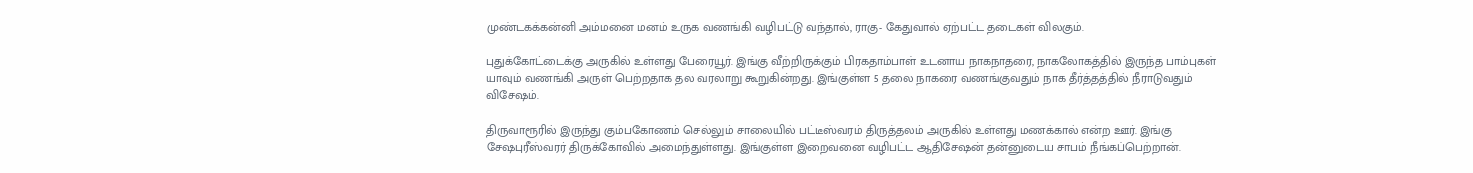முண்டகக்கன்னி அம்மனை மனம் உருக வணங்கி வழிபட்டு வந்தால், ராகு- கேதுவால் ஏற்பட்ட தடைகள் விலகும்.

புதுக்கோட்டைக்கு அருகில் உள்ளது பேரையூர். இங்கு வீற்றிருக்கும் பிரகதாம்பாள் உடனாய நாகநாதரை, நாகலோகத்தில் இருந்த பாம்புகள் யாவும் வணங்கி அருள் பெற்றதாக தல வரலாறு கூறுகின்றது. இங்குள்ள 5 தலை நாகரை வணங்குவதும் நாக தீர்த்தத்தில் நீராடுவதும் விசேஷம்.

திருவாரூரில் இருந்து கும்பகோணம் செல்லும் சாலையில் பட்டீஸ்வரம் திருத்தலம் அருகில் உள்ளது மணக்கால் என்ற ஊர். இங்கு சேஷபுரீஸ்வரர் திருக்கோவில் அமைந்துள்ளது. இங்குள்ள இறைவனை வழிபட்ட ஆதிசேஷன் தன்னுடைய சாபம் நீங்கப்பெற்றான்.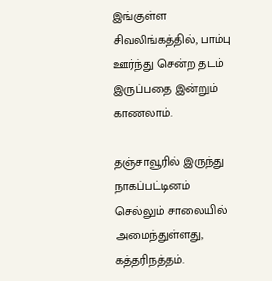இங்குள்ள சிவலிங்கத்தில், பாம்பு ஊர்ந்து சென்ற தடம் இருப்பதை இன்றும் காணலாம்.

தஞ்சாவூரில் இருந்து நாகப்பட்டினம் செல்லும் சாலையில் அமைந்துள்ளது, கத்தரிநத்தம்.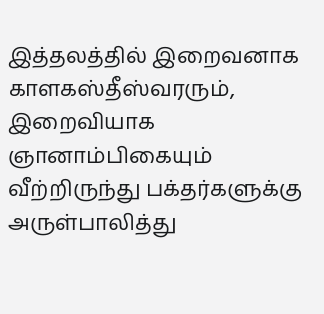இத்தலத்தில் இறைவனாக காளகஸ்தீஸ்வரரும், இறைவியாக ஞானாம்பிகையும் வீற்றிருந்து பக்தர்களுக்கு அருள்பாலித்து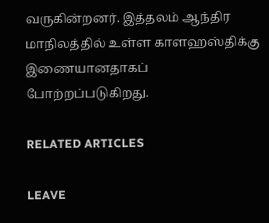வருகின்றனர். இத்தலம் ஆந்திர மாநிலத்தில் உள்ள காளஹஸ்திக்கு இணையானதாகப் போற்றப்படுகிறது.

RELATED ARTICLES

LEAVE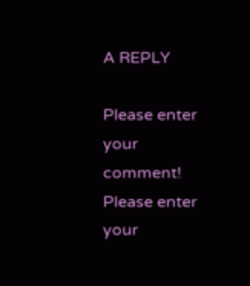A REPLY

Please enter your comment!
Please enter your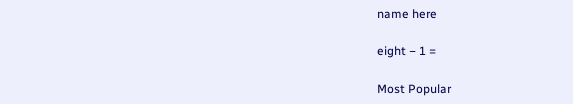name here

eight − 1 =

Most Popular